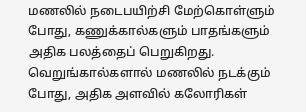மணலில் நடைபயிற்சி மேற்கொள்ளும் போது, கணுக்கால்களும் பாதங்களும் அதிக பலத்தைப் பெறுகிறது.
வெறுங்கால்களால் மணலில் நடக்கும் போது, அதிக அளவில் கலோரிகள்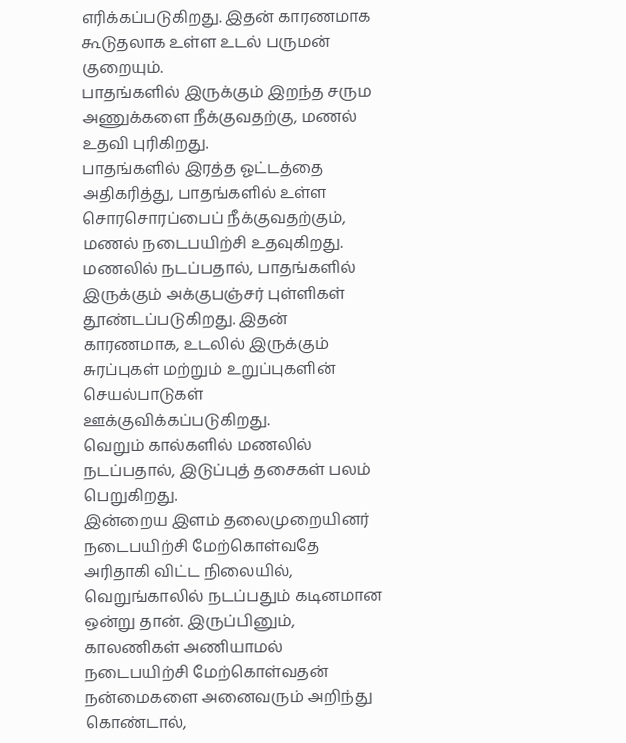எரிக்கப்படுகிறது. இதன் காரணமாக கூடுதலாக உள்ள உடல் பருமன் குறையும்.
பாதங்களில் இருக்கும் இறந்த சரும அணுக்களை நீக்குவதற்கு, மணல் உதவி புரிகிறது.
பாதங்களில் இரத்த ஓட்டத்தை அதிகரித்து, பாதங்களில் உள்ள சொரசொரப்பைப் நீக்குவதற்கும், மணல் நடைபயிற்சி உதவுகிறது.
மணலில் நடப்பதால், பாதங்களில் இருக்கும் அக்குபஞ்சர் புள்ளிகள் தூண்டப்படுகிறது. இதன் காரணமாக, உடலில் இருக்கும் சுரப்புகள் மற்றும் உறுப்புகளின் செயல்பாடுகள் ஊக்குவிக்கப்படுகிறது.
வெறும் கால்களில் மணலில் நடப்பதால், இடுப்புத் தசைகள் பலம் பெறுகிறது.
இன்றைய இளம் தலைமுறையினர் நடைபயிற்சி மேற்கொள்வதே அரிதாகி விட்ட நிலையில், வெறுங்காலில் நடப்பதும் கடினமான ஒன்று தான். இருப்பினும், காலணிகள் அணியாமல் நடைபயிற்சி மேற்கொள்வதன் நன்மைகளை அனைவரும் அறிந்து கொண்டால்,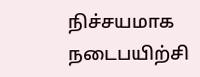நிச்சயமாக நடைபயிற்சி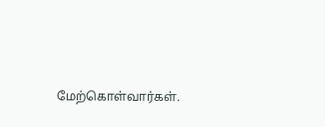மேற்கொள்வார்கள்.